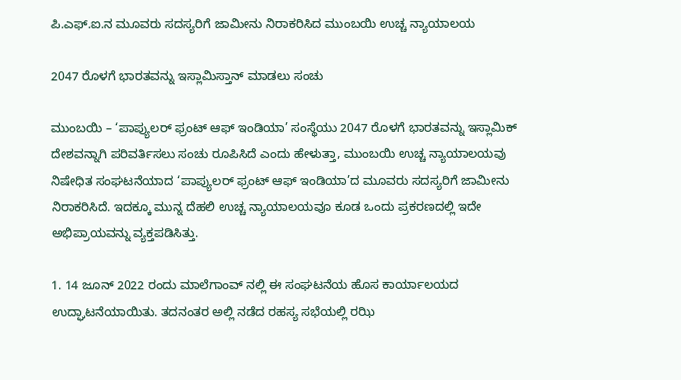ಪಿ.ಎಫ್.ಐ.ನ ಮೂವರು ಸದಸ್ಯರಿಗೆ ಜಾಮೀನು ನಿರಾಕರಿಸಿದ ಮುಂಬಯಿ ಉಚ್ಚ ನ್ಯಾಯಾಲಯ

2047 ರೊಳಗೆ ಭಾರತವನ್ನು ಇಸ್ಲಾಮಿಸ್ತಾನ್ ಮಾಡಲು ಸಂಚು

ಮುಂಬಯಿ – ‘ಪಾಪ್ಯುಲರ್ ಫ್ರಂಟ್ ಆಫ್ ಇಂಡಿಯಾ’ ಸಂಸ್ಥೆಯು 2047 ರೊಳಗೆ ಭಾರತವನ್ನು ಇಸ್ಲಾಮಿಕ್ ದೇಶವನ್ನಾಗಿ ಪರಿವರ್ತಿಸಲು ಸಂಚು ರೂಪಿಸಿದೆ ಎಂದು ಹೇಳುತ್ತಾ, ಮುಂಬಯಿ ಉಚ್ಚ ನ್ಯಾಯಾಲಯವು ನಿಷೇಧಿತ ಸಂಘಟನೆಯಾದ ‘ಪಾಪ್ಯುಲರ್ ಫ್ರಂಟ್ ಆಫ್ ಇಂಡಿಯಾ’ದ ಮೂವರು ಸದಸ್ಯರಿಗೆ ಜಾಮೀನು ನಿರಾಕರಿಸಿದೆ. ಇದಕ್ಕೂ ಮುನ್ನ ದೆಹಲಿ ಉಚ್ಚ ನ್ಯಾಯಾಲಯವೂ ಕೂಡ ಒಂದು ಪ್ರಕರಣದಲ್ಲಿ ಇದೇ ಅಭಿಪ್ರಾಯವನ್ನು ವ್ಯಕ್ತಪಡಿಸಿತ್ತು.

1. 14 ಜೂನ್ 2022 ರಂದು ಮಾಲೆಗಾಂವ್‌ ನಲ್ಲಿ ಈ ಸಂಘಟನೆಯ ಹೊಸ ಕಾರ್ಯಾಲಯದ ಉದ್ಘಾಟನೆಯಾಯಿತು. ತದನಂತರ ಅಲ್ಲಿ ನಡೆದ ರಹಸ್ಯ ಸಭೆಯಲ್ಲಿ ರಝಿ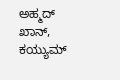ಅಹ್ಮದ್ ಖಾನ್, ಕಯ್ಯುಮ್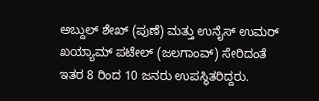ಅಬ್ದುಲ್ ಶೇಖ್ (ಪುಣೆ) ಮತ್ತು ಉನೈಸ್ ಉಮರ್ ಖಯ್ಯಾಮ್ ಪಟೇಲ್ (ಜಲಗಾಂವ್) ಸೇರಿದಂತೆ ಇತರ 8 ರಿಂದ 10 ಜನರು ಉಪಸ್ಥಿತರಿದ್ದರು.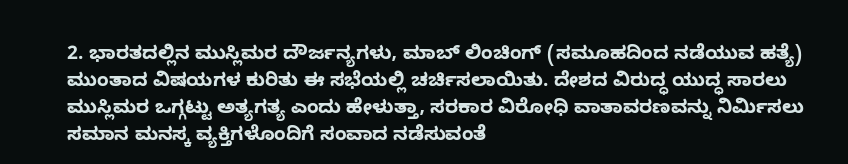2. ಭಾರತದಲ್ಲಿನ ಮುಸ್ಲಿಮರ ದೌರ್ಜನ್ಯಗಳು, ಮಾಬ್ ಲಿಂಚಿಂಗ್ (ಸಮೂಹದಿಂದ ನಡೆಯುವ ಹತ್ಯೆ) ಮುಂತಾದ ವಿಷಯಗಳ ಕುರಿತು ಈ ಸಭೆಯಲ್ಲಿ ಚರ್ಚಿಸಲಾಯಿತು. ದೇಶದ ವಿರುದ್ಧ ಯುದ್ಧ ಸಾರಲು ಮುಸ್ಲಿಮರ ಒಗ್ಗಟ್ಟು ಅತ್ಯಗತ್ಯ ಎಂದು ಹೇಳುತ್ತಾ, ಸರಕಾರ ವಿರೋಧಿ ವಾತಾವರಣವನ್ನು ನಿರ್ಮಿಸಲು ಸಮಾನ ಮನಸ್ಕ ವ್ಯಕ್ತಿಗಳೊಂದಿಗೆ ಸಂವಾದ ನಡೆಸುವಂತೆ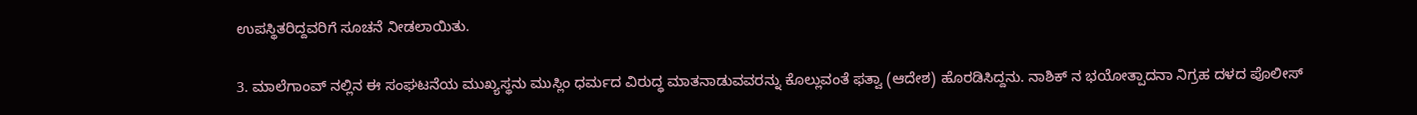ಉಪಸ್ಥಿತರಿದ್ದವರಿಗೆ ಸೂಚನೆ ನೀಡಲಾಯಿತು.

3. ಮಾಲೆಗಾಂವ್‌ ನಲ್ಲಿನ ಈ ಸಂಘಟನೆಯ ಮುಖ್ಯಸ್ಥನು ಮುಸ್ಲಿಂ ಧರ್ಮದ ವಿರುದ್ಧ ಮಾತನಾಡುವವರನ್ನು ಕೊಲ್ಲುವಂತೆ ಫತ್ವಾ (ಆದೇಶ) ಹೊರಡಿಸಿದ್ದನು. ನಾಶಿಕ್ ನ ಭಯೋತ್ಪಾದನಾ ನಿಗ್ರಹ ದಳದ ಪೊಲೀಸ್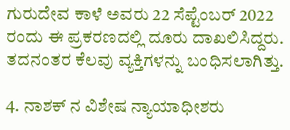ಗುರುದೇವ ಕಾಳೆ ಅವರು 22 ಸೆಪ್ಟೆಂಬರ್ 2022 ರಂದು ಈ ಪ್ರಕರಣದಲ್ಲಿ ದೂರು ದಾಖಲಿಸಿದ್ದರು. ತದನಂತರ ಕೆಲವು ವ್ಯಕ್ತಿಗಳನ್ನು ಬಂಧಿಸಲಾಗಿತ್ತು.

4. ನಾಶಕ್ ನ ವಿಶೇಷ ನ್ಯಾಯಾಧೀಶರು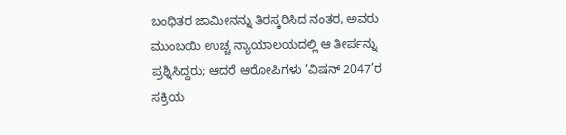ಬಂಧಿತರ ಜಾಮೀನನ್ನು ತಿರಸ್ಕರಿಸಿದ ನಂತರ, ಅವರು ಮುಂಬಯಿ ಉಚ್ಚ ನ್ಯಾಯಾಲಯದಲ್ಲಿ ಆ ತೀರ್ಪನ್ನು ಪ್ರಶ್ನಿಸಿದ್ದರು; ಆದರೆ ಆರೋಪಿಗಳು ‘ವಿಷನ್ 2047’ರ ಸಕ್ರಿಯ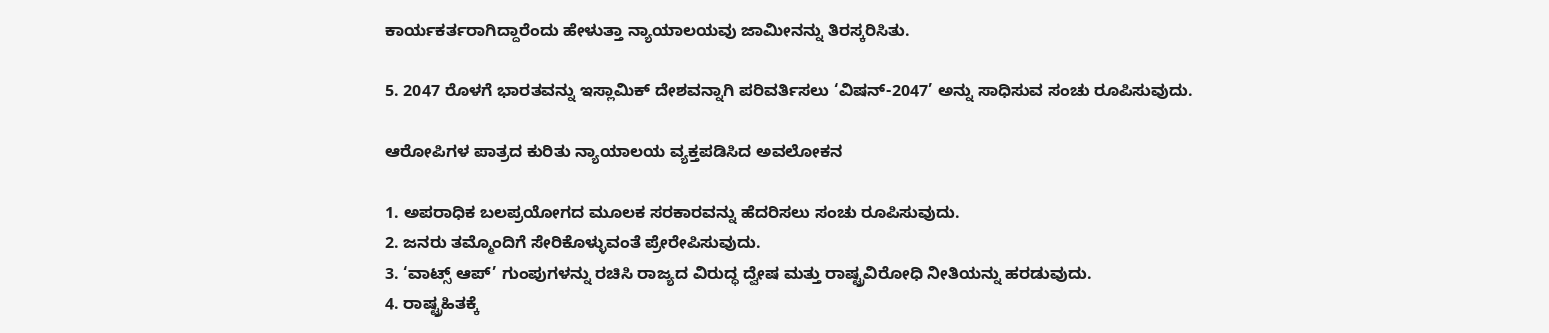ಕಾರ್ಯಕರ್ತರಾಗಿದ್ದಾರೆಂದು ಹೇಳುತ್ತಾ ನ್ಯಾಯಾಲಯವು ಜಾಮೀನನ್ನು ತಿರಸ್ಕರಿಸಿತು.

5. 2047 ರೊಳಗೆ ಭಾರತವನ್ನು ಇಸ್ಲಾಮಿಕ್ ದೇಶವನ್ನಾಗಿ ಪರಿವರ್ತಿಸಲು ‘ವಿಷನ್-2047’ ಅನ್ನು ಸಾಧಿಸುವ ಸಂಚು ರೂಪಿಸುವುದು.

ಆರೋಪಿಗಳ ಪಾತ್ರದ ಕುರಿತು ನ್ಯಾಯಾಲಯ ವ್ಯಕ್ತಪಡಿಸಿದ ಅವಲೋಕನ

1. ಅಪರಾಧಿಕ ಬಲಪ್ರಯೋಗದ ಮೂಲಕ ಸರಕಾರವನ್ನು ಹೆದರಿಸಲು ಸಂಚು ರೂಪಿಸುವುದು.
2. ಜನರು ತಮ್ಮೊಂದಿಗೆ ಸೇರಿಕೊಳ್ಳುವಂತೆ ಪ್ರೇರೇಪಿಸುವುದು.
3. ‘ವಾಟ್ಸ್ ಆಪ್’ ಗುಂಪುಗಳನ್ನು ರಚಿಸಿ ರಾಜ್ಯದ ವಿರುದ್ಧ ದ್ವೇಷ ಮತ್ತು ರಾಷ್ಟ್ರವಿರೋಧಿ ನೀತಿಯನ್ನು ಹರಡುವುದು.
4. ರಾಷ್ಟ್ರಹಿತಕ್ಕೆ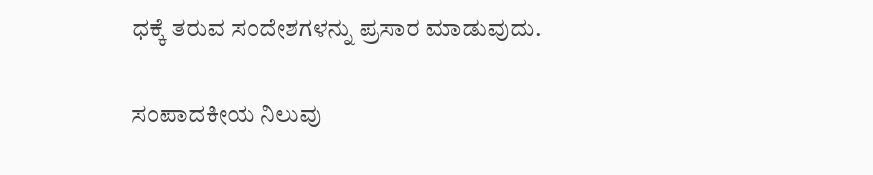ಧಕ್ಕೆ ತರುವ ಸಂದೇಶಗಳನ್ನು ಪ್ರಸಾರ ಮಾಡುವುದು.

ಸಂಪಾದಕೀಯ ನಿಲುವು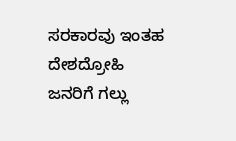ಸರಕಾರವು ಇಂತಹ ದೇಶದ್ರೋಹಿ ಜನರಿಗೆ ಗಲ್ಲು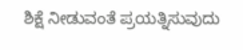ಶಿಕ್ಷೆ ನೀಡುವಂತೆ ಪ್ರಯತ್ನಿಸುವುದು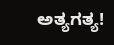ಅತ್ಯಗತ್ಯ!